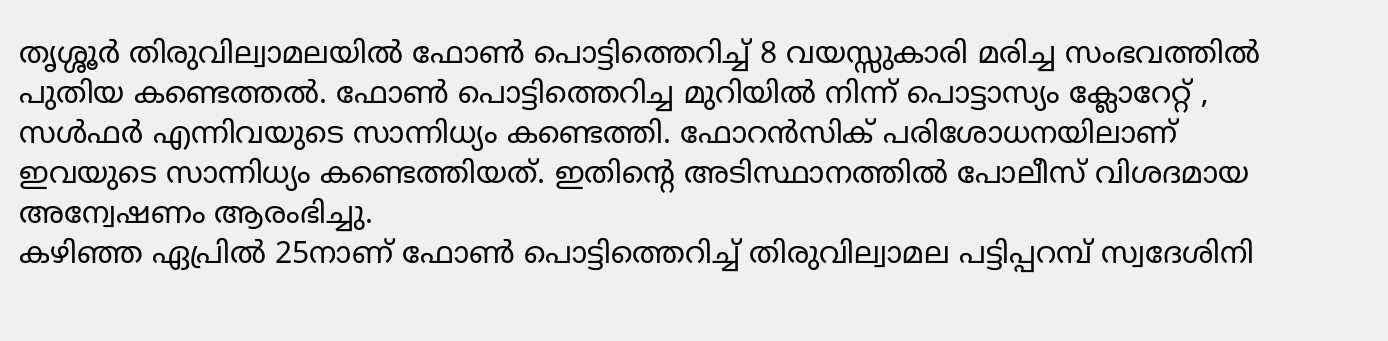തൃശ്ശൂർ തിരുവില്വാമലയിൽ ഫോൺ പൊട്ടിത്തെറിച്ച് 8 വയസ്സുകാരി മരിച്ച സംഭവത്തിൽ പുതിയ കണ്ടെത്തൽ. ഫോൺ പൊട്ടിത്തെറിച്ച മുറിയിൽ നിന്ന് പൊട്ടാസ്യം ക്ലോറേറ്റ് , സൾഫർ എന്നിവയുടെ സാന്നിധ്യം കണ്ടെത്തി. ഫോറൻസിക് പരിശോധനയിലാണ് ഇവയുടെ സാന്നിധ്യം കണ്ടെത്തിയത്. ഇതിന്റെ അടിസ്ഥാനത്തിൽ പോലീസ് വിശദമായ അന്വേഷണം ആരംഭിച്ചു.
കഴിഞ്ഞ ഏപ്രിൽ 25നാണ് ഫോൺ പൊട്ടിത്തെറിച്ച് തിരുവില്വാമല പട്ടിപ്പറമ്പ് സ്വദേശിനി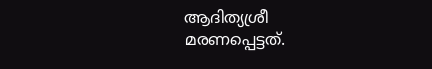ആദിത്യശ്രീ മരണപ്പെട്ടത്.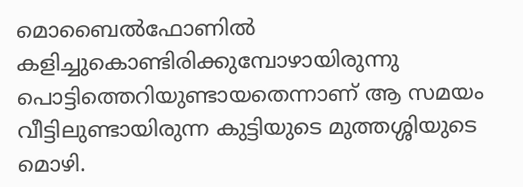മൊബൈൽഫോണിൽ കളിച്ചുകൊണ്ടിരിക്കുമ്പോഴായിരുന്നു പൊട്ടിത്തെറിയുണ്ടായതെന്നാണ് ആ സമയം വീട്ടിലുണ്ടായിരുന്ന കുട്ടിയുടെ മുത്തശ്ശിയുടെ മൊഴി.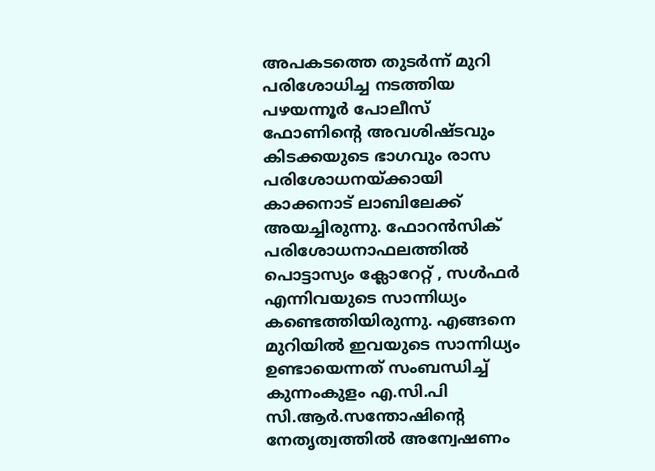അപകടത്തെ തുടർന്ന് മുറി പരിശോധിച്ച നടത്തിയ പഴയന്നൂർ പോലീസ് ഫോണിൻ്റെ അവശിഷ്ടവും കിടക്കയുടെ ഭാഗവും രാസ പരിശോധനയ്ക്കായി കാക്കനാട് ലാബിലേക്ക് അയച്ചിരുന്നു. ഫോറൻസിക് പരിശോധനാഫലത്തിൽ പൊട്ടാസ്യം ക്ലോറേറ്റ് , സൾഫർ എന്നിവയുടെ സാന്നിധ്യം കണ്ടെത്തിയിരുന്നു. എങ്ങനെ മുറിയിൽ ഇവയുടെ സാന്നിധ്യം ഉണ്ടായെന്നത് സംബന്ധിച്ച് കുന്നംകുളം എ.സി.പി സി.ആർ.സന്തോഷിന്റെ നേതൃത്വത്തിൽ അന്വേഷണം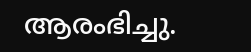ആരംഭിച്ചു.